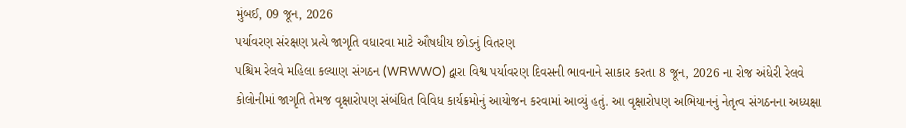મુંબઈ, 09 જૂન, 2026
પર્યાવરણ સંરક્ષણ પ્રત્યે જાગૃતિ વધારવા માટે ઔષધીય છોડનું વિતરણ
પશ્ચિમ રેલવે મહિલા કલ્યાણ સંગઠન (WRWWO) દ્વારા વિશ્વ પર્યાવરણ દિવસની ભાવનાને સાકાર કરતા 8 જૂન, 2026 ના રોજ અંધેરી રેલવે કોલોનીમાં જાગૃતિ તેમજ વૃક્ષારોપણ સંબંધિત વિવિધ કાર્યક્રમોનું આયોજન કરવામાં આવ્યું હતું. આ વૃક્ષારોપણ અભિયાનનું નેતૃત્વ સંગઠનના અધ્યક્ષા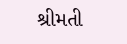શ્રીમતી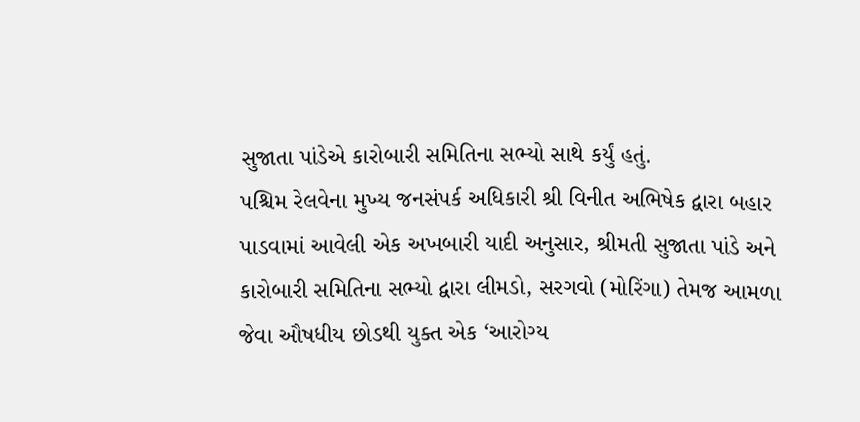સુજાતા પાંડેએ કારોબારી સમિતિના સભ્યો સાથે કર્યું હતું.
પશ્ચિમ રેલવેના મુખ્ય જનસંપર્ક અધિકારી શ્રી વિનીત અભિષેક દ્વારા બહાર પાડવામાં આવેલી એક અખબારી યાદી અનુસાર, શ્રીમતી સુજાતા પાંડે અને કારોબારી સમિતિના સભ્યો દ્વારા લીમડો, સરગવો (મોરિંગા) તેમજ આમળા જેવા ઔષધીય છોડથી યુક્ત એક ‘આરોગ્ય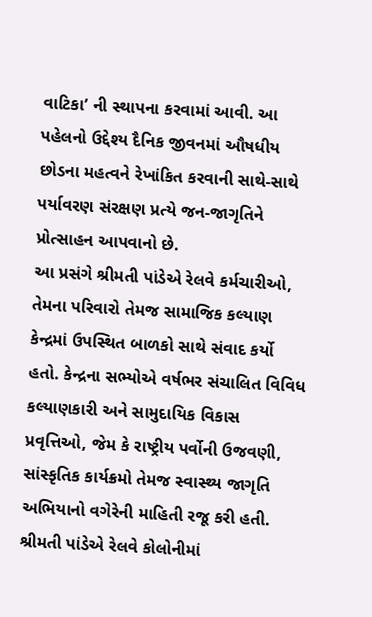વાટિકા’ ની સ્થાપના કરવામાં આવી. આ પહેલનો ઉદ્દેશ્ય દૈનિક જીવનમાં ઔષધીય છોડના મહત્વને રેખાંકિત કરવાની સાથે-સાથે પર્યાવરણ સંરક્ષણ પ્રત્યે જન-જાગૃતિને પ્રોત્સાહન આપવાનો છે.
આ પ્રસંગે શ્રીમતી પાંડેએ રેલવે કર્મચારીઓ, તેમના પરિવારો તેમજ સામાજિક કલ્યાણ કેન્દ્રમાં ઉપસ્થિત બાળકો સાથે સંવાદ કર્યો હતો. કેન્દ્રના સભ્યોએ વર્ષભર સંચાલિત વિવિધ કલ્યાણકારી અને સામુદાયિક વિકાસ પ્રવૃત્તિઓ, જેમ કે રાષ્ટ્રીય પર્વોની ઉજવણી, સાંસ્કૃતિક કાર્યક્રમો તેમજ સ્વાસ્થ્ય જાગૃતિ અભિયાનો વગેરેની માહિતી રજૂ કરી હતી.
શ્રીમતી પાંડેએ રેલવે કોલોનીમાં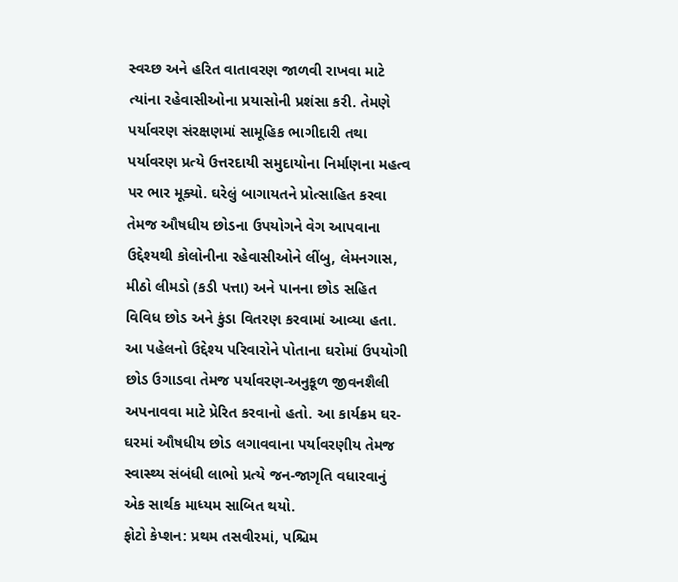સ્વચ્છ અને હરિત વાતાવરણ જાળવી રાખવા માટે ત્યાંના રહેવાસીઓના પ્રયાસોની પ્રશંસા કરી. તેમણે પર્યાવરણ સંરક્ષણમાં સામૂહિક ભાગીદારી તથા પર્યાવરણ પ્રત્યે ઉત્તરદાયી સમુદાયોના નિર્માણના મહત્વ પર ભાર મૂક્યો. ઘરેલું બાગાયતને પ્રોત્સાહિત કરવા તેમજ ઔષધીય છોડના ઉપયોગને વેગ આપવાના ઉદ્દેશ્યથી કોલોનીના રહેવાસીઓને લીંબુ, લેમનગાસ, મીઠો લીમડો (કડી પત્તા) અને પાનના છોડ સહિત વિવિધ છોડ અને કુંડા વિતરણ કરવામાં આવ્યા હતા. આ પહેલનો ઉદ્દેશ્ય પરિવારોને પોતાના ઘરોમાં ઉપયોગી છોડ ઉગાડવા તેમજ પર્યાવરણ-અનુકૂળ જીવનશૈલી અપનાવવા માટે પ્રેરિત કરવાનો હતો. આ કાર્યક્રમ ઘર-ઘરમાં ઔષધીય છોડ લગાવવાના પર્યાવરણીય તેમજ સ્વાસ્થ્ય સંબંધી લાભો પ્રત્યે જન-જાગૃતિ વધારવાનું એક સાર્થક માધ્યમ સાબિત થયો.
ફોટો કેપ્શન: પ્રથમ તસવીરમાં, પશ્ચિમ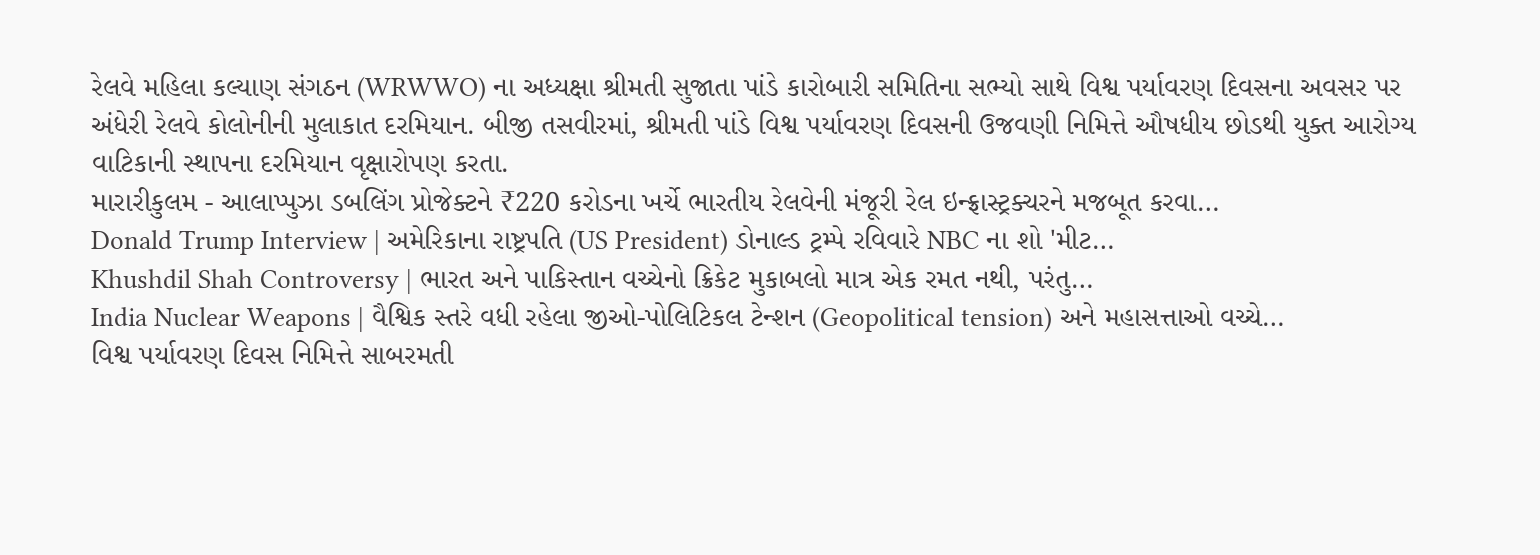રેલવે મહિલા કલ્યાણ સંગઠન (WRWWO) ના અધ્યક્ષા શ્રીમતી સુજાતા પાંડે કારોબારી સમિતિના સભ્યો સાથે વિશ્વ પર્યાવરણ દિવસના અવસર પર અંધેરી રેલવે કોલોનીની મુલાકાત દરમિયાન. બીજી તસવીરમાં, શ્રીમતી પાંડે વિશ્વ પર્યાવરણ દિવસની ઉજવણી નિમિત્તે ઔષધીય છોડથી યુક્ત આરોગ્ય વાટિકાની સ્થાપના દરમિયાન વૃક્ષારોપણ કરતા.
મારારીકુલમ - આલાપ્પુઝા ડબલિંગ પ્રોજેક્ટને ₹220 કરોડના ખર્ચે ભારતીય રેલવેની મંજૂરી રેલ ઇન્ફ્રાસ્ટ્રક્ચરને મજબૂત કરવા…
Donald Trump Interview | અમેરિકાના રાષ્ટ્રપતિ (US President) ડોનાલ્ડ ટ્રમ્પે રવિવારે NBC ના શો 'મીટ…
Khushdil Shah Controversy | ભારત અને પાકિસ્તાન વચ્ચેનો ક્રિકેટ મુકાબલો માત્ર એક રમત નથી, પરંતુ…
India Nuclear Weapons | વૈશ્વિક સ્તરે વધી રહેલા જીઓ-પોલિટિકલ ટેન્શન (Geopolitical tension) અને મહાસત્તાઓ વચ્ચે…
વિશ્વ પર્યાવરણ દિવસ નિમિત્તે સાબરમતી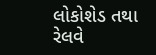લોકોશેડ તથા રેલવે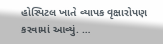હોસ્પિટલ ખાતે વ્યાપક વૃક્ષારોપણ કરવામાં આવ્યું. …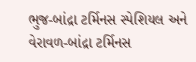ભુજ-બાંદ્રા ટર્મિનસ સ્પેશિયલ અને વેરાવળ-બાંદ્રા ટર્મિનસ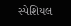સ્પેશિયલ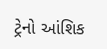ટ્રેનો આંશિક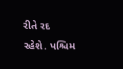રીતે રદ રહેશે. પશ્ચિમ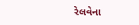રેલવેના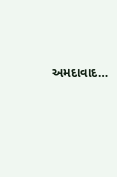અમદાવાદ…